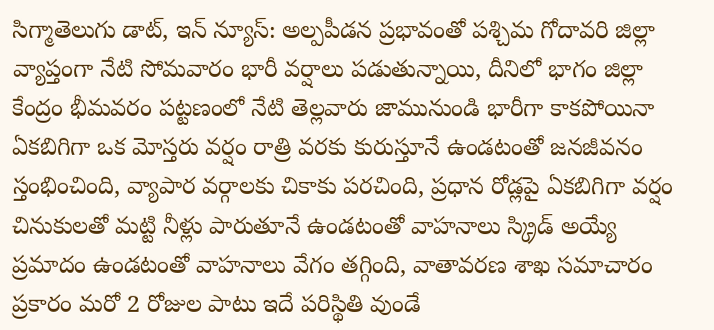సిగ్మాతెలుగు డాట్, ఇన్ న్యూస్: అల్పపీడన ప్రభావంతో పశ్చిమ గోదావరి జిల్లా వ్యాప్తంగా నేటి సోమవారం భారీ వర్షాలు పడుతున్నాయి, దీనిలో భాగం జిల్లా కేంద్రం భీమవరం పట్టణంలో నేటి తెల్లవారు జామునుండి భారీగా కాకపోయినా ఏకబిగిగా ఒక మోస్తరు వర్షం రాత్రి వరకు కురుస్తూనే ఉండటంతో జనజీవనం స్తంభించింది, వ్యాపార వర్గాలకు చికాకు పరచింది, ప్రధాన రోడ్లపై ఏకబిగిగా వర్షం చినుకులతో మట్టి నీళ్లు పారుతూనే ఉండటంతో వాహనాలు స్క్రిడ్ అయ్యే ప్రమాదం ఉండటంతో వాహనాలు వేగం తగ్గింది, వాతావరణ శాఖ సమాచారం ప్రకారం మరో 2 రోజుల పాటు ఇదే పరిస్థితి వుండే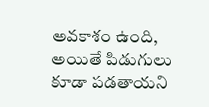అవకాశం ఉంది, అయితే పిడుగులు కూడా పడతాయని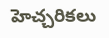హెచ్చరికలు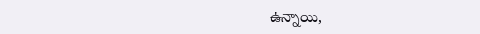ఉన్నాయి,